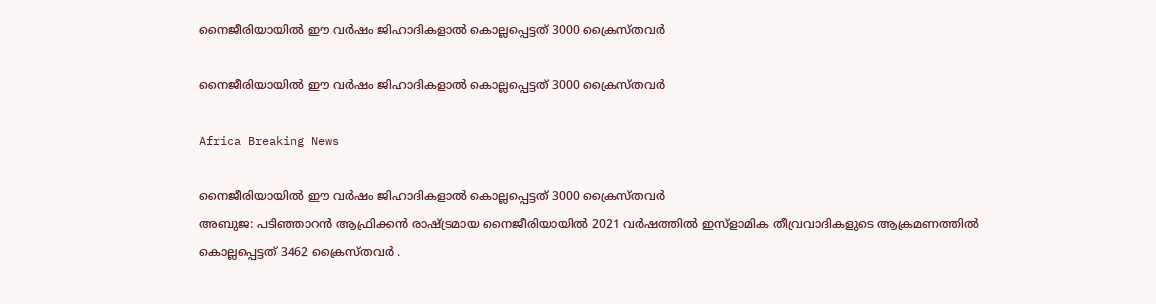നൈജീരിയായില്‍ ഈ വര്‍ഷം ജിഹാദികളാല്‍ കൊല്ലപ്പെട്ടത് 3000 ക്രൈസ്തവര്‍

നൈജീരിയായില്‍ ഈ വര്‍ഷം ജിഹാദികളാല്‍ കൊല്ലപ്പെട്ടത് 3000 ക്രൈസ്തവര്‍

Africa Breaking News

നൈജീരിയായില്‍ ഈ വര്‍ഷം ജിഹാദികളാല്‍ കൊല്ലപ്പെട്ടത് 3000 ക്രൈസ്തവര്‍
അബുജ: പടിഞ്ഞാറന്‍ ആഫ്രിക്കന്‍ രാഷ്ട്രമായ നൈജീരിയായില്‍ 2021 വര്‍ഷത്തില്‍ ഇസ്ളാമിക തീവ്രവാദികളുടെ ആക്രമണത്തില്‍ കൊല്ലപ്പെട്ടത് 3462 ക്രൈസ്തവര്‍ ‍.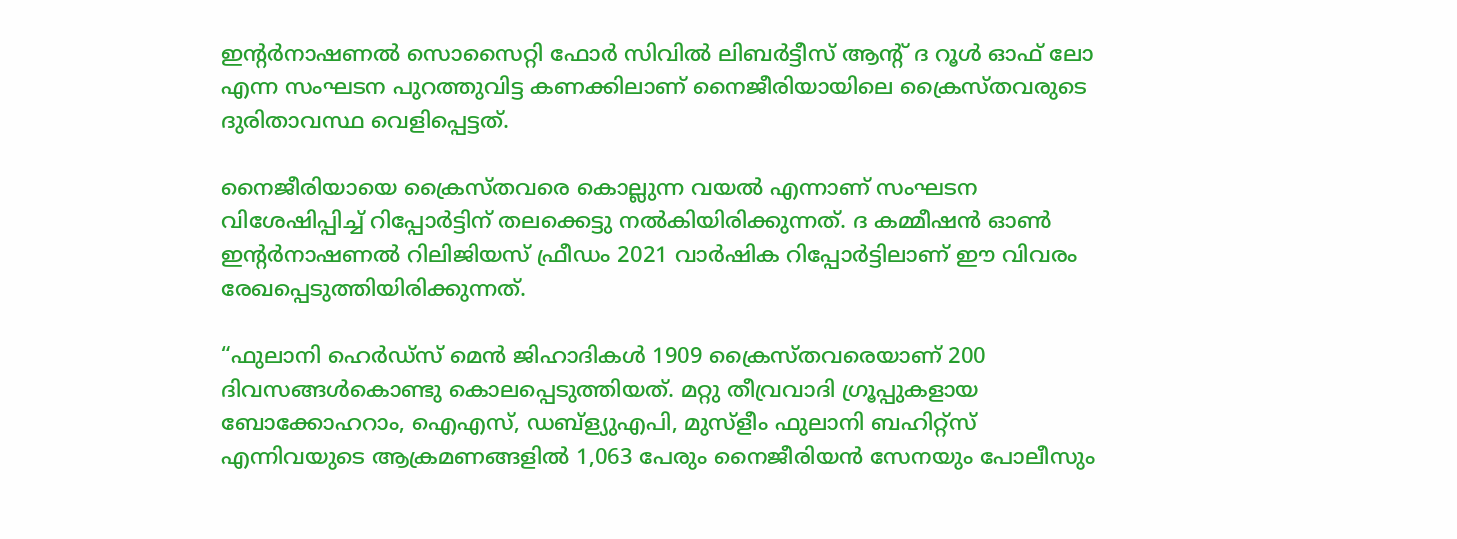ഇന്റര്‍നാഷണല്‍ സൊസൈറ്റി ഫോര്‍ സിവില്‍ ലിബര്‍ട്ടീസ് ആന്റ് ദ റൂള്‍ ഓഫ് ലോ എന്ന സംഘടന പുറത്തുവിട്ട കണക്കിലാണ് നൈജീരിയായിലെ ക്രൈസ്തവരുടെ ദുരിതാവസ്ഥ വെളിപ്പെട്ടത്.

നൈജീരിയായെ ക്രൈസ്തവരെ കൊല്ലുന്ന വയല്‍ എന്നാണ് സംഘടന വിശേഷിപ്പിച്ച് റിപ്പോര്‍ട്ടിന് തലക്കെട്ടു നല്‍കിയിരിക്കുന്നത്. ദ കമ്മീഷന്‍ ഓണ്‍ ഇന്റര്‍നാഷണല്‍ റിലിജിയസ് ഫ്രീഡം 2021 വാര്‍ഷിക റിപ്പോര്‍ട്ടിലാണ് ഈ വിവരം രേഖപ്പെടുത്തിയിരിക്കുന്നത്.

“ഫുലാനി ഹെര്‍ഡ്സ് മെന്‍ ജിഹാദികള്‍ 1909 ക്രൈസ്തവരെയാണ് 200 ദിവസങ്ങള്‍കൊണ്ടു കൊലപ്പെടുത്തിയത്. മറ്റു തീവ്രവാദി ഗ്രൂപ്പുകളായ ബോക്കോഹറാം, ഐഎസ്, ഡബ്ള്യുഎപി, മുസ്ളീം ഫുലാനി ബഹിറ്റ്സ് എന്നിവയുടെ ആക്രമണങ്ങളില്‍ 1,063 പേരും നൈജീരിയന്‍ സേനയും പോലീസും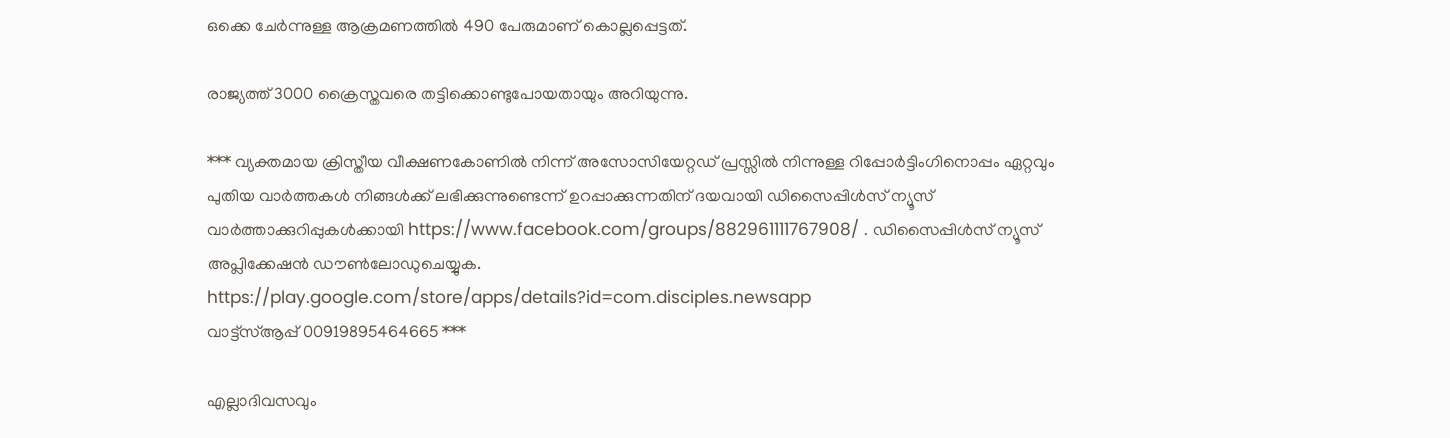ഒക്കെ ചേര്‍ന്നുള്ള ആക്രമണത്തില്‍ 490 പേരുമാണ് കൊല്ലപ്പെട്ടത്.

രാജ്യത്ത് 3000 ക്രൈസ്തവരെ തട്ടിക്കൊണ്ടുപോയതായും അറിയുന്നു.

*** വ്യക്തമായ ക്രിസ്തീയ വീക്ഷണകോണിൽ നിന്ന് അസോസിയേറ്റഡ് പ്രസ്സിൽ നിന്നുള്ള റിപ്പോർട്ടിംഗിനൊപ്പം ഏറ്റവും പുതിയ വാർത്തകൾ നിങ്ങൾക്ക് ലഭിക്കുന്നുണ്ടെന്ന് ഉറപ്പാക്കുന്നതിന് ദയവായി ഡിസൈപ്പിൾസ് ന്യൂസ്‌ വാർത്താക്കുറിപ്പുകൾക്കായി https://www.facebook.com/groups/882961111767908/ . ഡിസൈപ്പിൾസ് ന്യൂസ്‌ അപ്ലിക്കേഷൻ ഡൗൺലോഡുചെയ്യുക. https://play.google.com/store/apps/details?id=com.disciples.newsapp
വാട്ട്‌സ്ആപ്പ് 00919895464665 ***

എല്ലാദിവസവും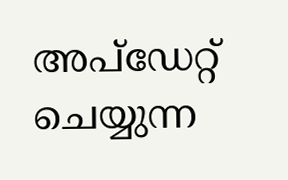അപ്ഡേറ്റ് ചെയ്യുന്ന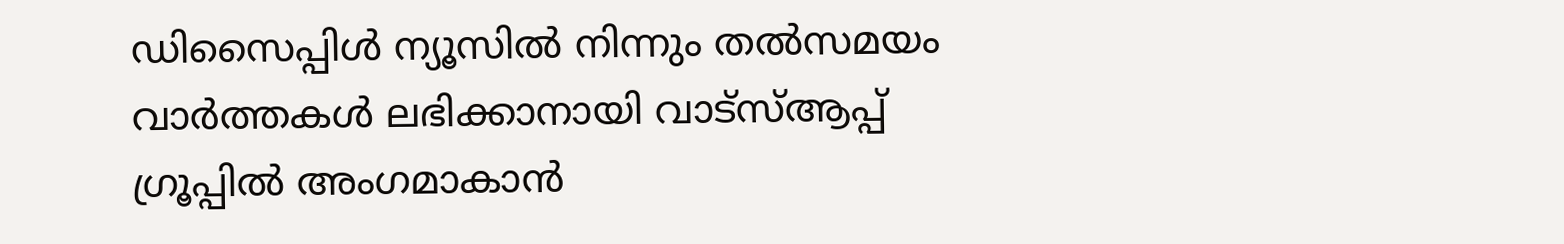ഡിസൈപ്പിൾ ന്യൂസിൽ നിന്നും തൽസമയം വാർത്തകൾ ലഭിക്കാനായി വാട്സ്ആപ്പ് ഗ്രൂപ്പിൽ അംഗമാകാൻ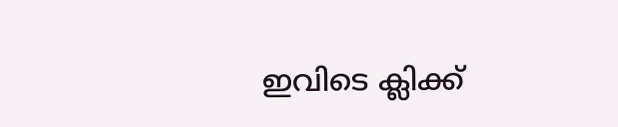ഇവിടെ ക്ലിക്ക്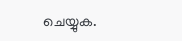ചെയ്യുക.